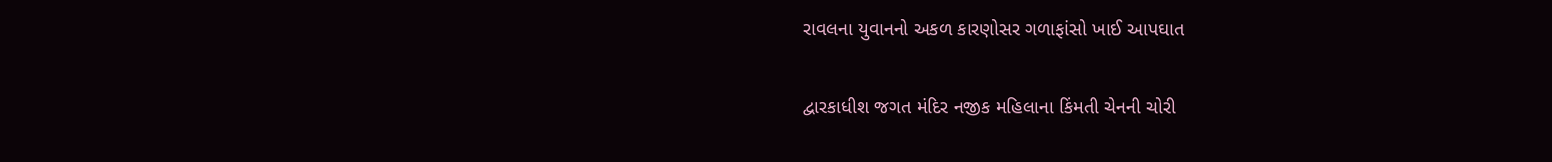રાવલના યુવાનનો અકળ કારણોસર ગળાફાંસો ખાઈ આપઘાત

દ્વારકાધીશ જગત મંદિર નજીક મહિલાના કિંમતી ચેનની ચોરી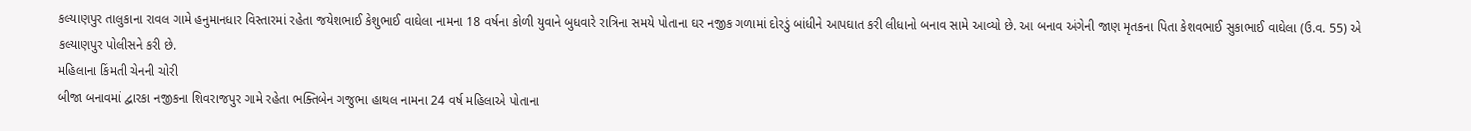કલ્યાણપુર તાલુકાના રાવલ ગામે હનુમાનધાર વિસ્તારમાં રહેતા જયેશભાઈ કેશુભાઈ વાઘેલા નામના 18 વર્ષના કોળી યુવાને બુધવારે રાત્રિના સમયે પોતાના ઘર નજીક ગળામાં દોરડું બાંધીને આપઘાત કરી લીધાનો બનાવ સામે આવ્યો છે. આ બનાવ અંગેની જાણ મૃતકના પિતા કેશવભાઈ સુકાભાઈ વાઘેલા (ઉ.વ. 55) એ કલ્યાણપુર પોલીસને કરી છે.
મહિલાના કિંમતી ચેનની ચોરી
બીજા બનાવમાં દ્વારકા નજીકના શિવરાજપુર ગામે રહેતા ભક્તિબેન ગજુભા હાથલ નામના 24 વર્ષ મહિલાએ પોતાના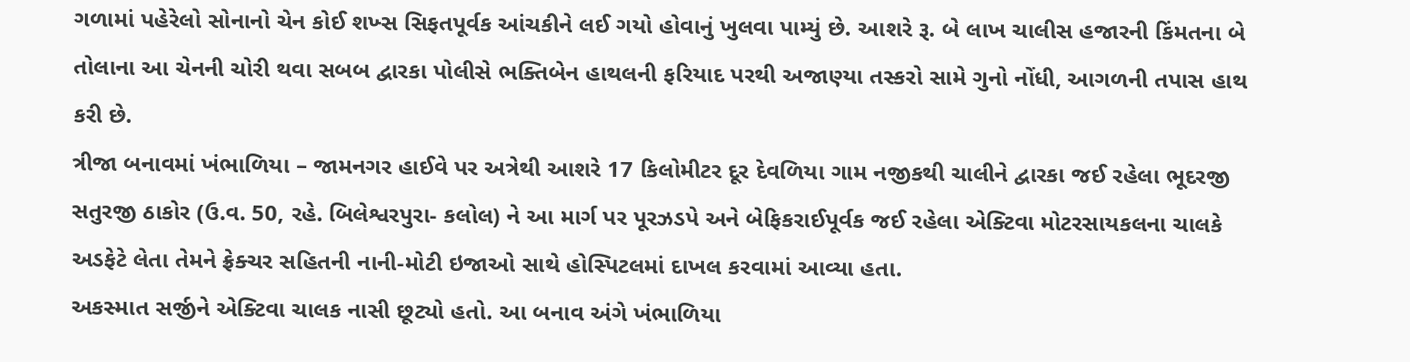ગળામાં પહેરેલો સોનાનો ચેન કોઈ શખ્સ સિફતપૂર્વક આંચકીને લઈ ગયો હોવાનું ખુલવા પામ્યું છે. આશરે રૂ. બે લાખ ચાલીસ હજારની કિંમતના બે તોલાના આ ચેનની ચોરી થવા સબબ દ્વારકા પોલીસે ભક્તિબેન હાથલની ફરિયાદ પરથી અજાણ્યા તસ્કરો સામે ગુનો નોંધી, આગળની તપાસ હાથ કરી છે.
ત્રીજા બનાવમાં ખંભાળિયા – જામનગર હાઈવે પર અત્રેથી આશરે 17 કિલોમીટર દૂર દેવળિયા ગામ નજીકથી ચાલીને દ્વારકા જઈ રહેલા ભૂદરજી સતુરજી ઠાકોર (ઉ.વ. 50, રહે. બિલેશ્વરપુરા- કલોલ) ને આ માર્ગ પર પૂરઝડપે અને બેફિકરાઈપૂર્વક જઈ રહેલા એક્ટિવા મોટરસાયકલના ચાલકે અડફેટે લેતા તેમને ફ્રેક્ચર સહિતની નાની-મોટી ઇજાઓ સાથે હોસ્પિટલમાં દાખલ કરવામાં આવ્યા હતા.
અકસ્માત સર્જીને એક્ટિવા ચાલક નાસી છૂટ્યો હતો. આ બનાવ અંગે ખંભાળિયા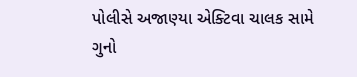પોલીસે અજાણ્યા એક્ટિવા ચાલક સામે ગુનો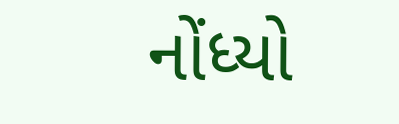નોંધ્યો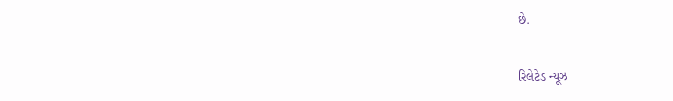છે.

રિલેટેડ ન્યૂઝ